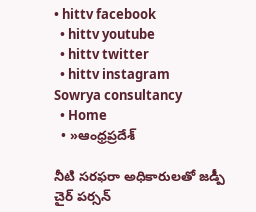• hittv facebook
  • hittv youtube
  • hittv twitter
  • hittv instagram
Sowrya consultancy
  • Home
  • »ఆంధ్రప్రదేశ్

నీటి సరఫరా అధికారులతో జడ్పీ చైర్ పర్సన్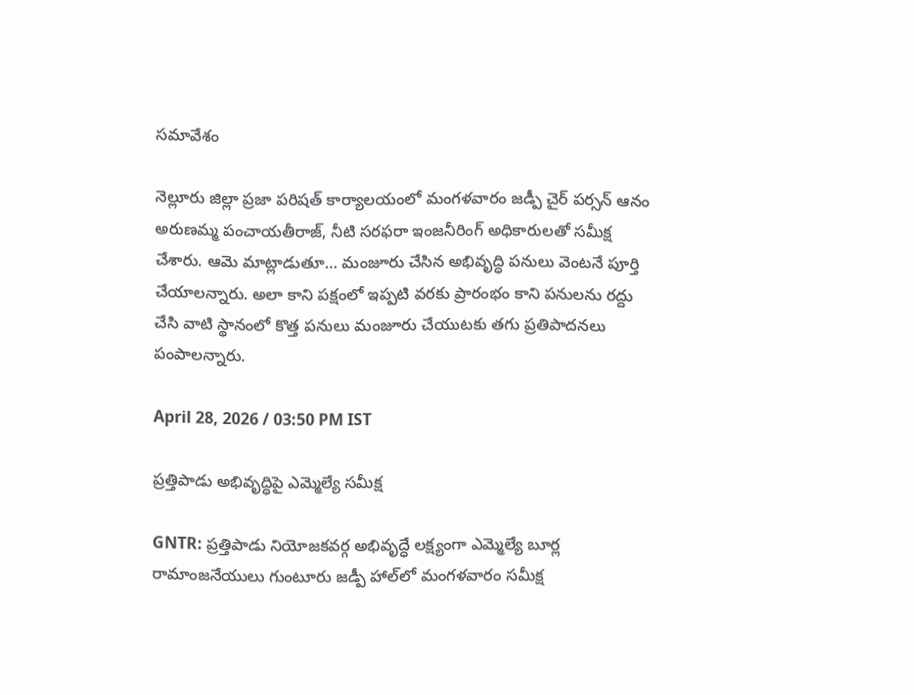సమావేశం

నెల్లూరు జిల్లా ప్రజా పరిషత్ కార్యాలయంలో మంగళవారం జడ్పీ చైర్ పర్సన్ ఆనం అరుణమ్మ పంచాయతీరాజ్, నీటి సరఫరా ఇంజనీరింగ్ అధికారులతో సమీక్ష చేశారు. ఆమె మాట్లాడుతూ… మంజూరు చేసిన అభివృద్ధి పనులు వెంటనే పూర్తి చేయాలన్నారు. అలా కాని పక్షంలో ఇప్పటి వరకు ప్రారంభం కాని పనులను రద్దు చేసి వాటి స్థానంలో కొత్త పనులు మంజూరు చేయుటకు తగు ప్రతిపాదనలు పంపాలన్నారు.

April 28, 2026 / 03:50 PM IST

ప్రత్తిపాడు అభివృద్ధిపై ఎమ్మెల్యే సమీక్ష

GNTR: ప్రత్తిపాడు నియోజకవర్గ అభివృద్ధే లక్ష్యంగా ఎమ్మెల్యే బూర్ల రామాంజనేయులు గుంటూరు జడ్పీ హాల్‌లో మంగళవారం సమీక్ష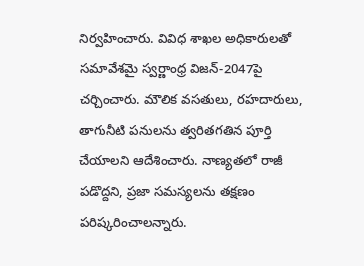నిర్వహించారు. వివిధ శాఖల అధికారులతో సమావేశమై స్వర్ణాంధ్ర విజన్-2047పై చర్చించారు. మౌలిక వసతులు, రహదారులు, తాగునీటి పనులను త్వరితగతిన పూర్తి చేయాలని ఆదేశించారు. నాణ్యతలో రాజీ పడొద్దని, ప్రజా సమస్యలను తక్షణం పరిష్కరించాలన్నారు.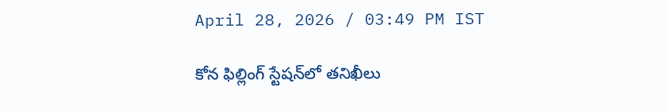April 28, 2026 / 03:49 PM IST

కోన ఫిల్లింగ్ స్టేషన్‌లో తనిఖీలు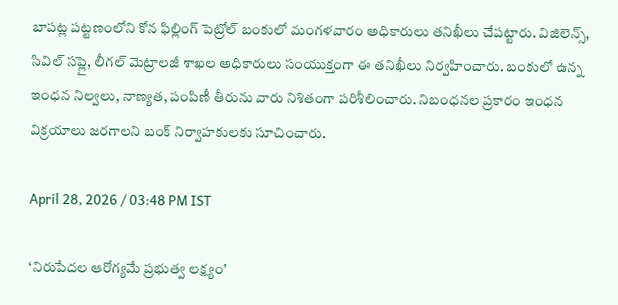బాపట్ల పట్టణంలోని కోన ఫిల్లింగ్ పెట్రోల్ బంకులో మంగళవారం అధికారులు తనిఖీలు చేపట్టారు. విజిలెన్స్, సివిల్ సప్లై, లీగల్ మెట్రాలజీ శాఖల అధికారులు సంయుక్తంగా ఈ తనిఖీలు నిర్వహించారు. బంకులో ఉన్న ఇంధన నిల్వలు, నాణ్యత, పంపిణీ తీరును వారు నిశితంగా పరిశీలించారు. నిబంధనల ప్రకారం ఇంధన విక్రయాలు జరగాలని బంక్ నిర్వాహకులకు సూచించారు.

April 28, 2026 / 03:48 PM IST

‘నిరుపేదల ఆరోగ్యమే ప్రభుత్వ లక్ష్యం’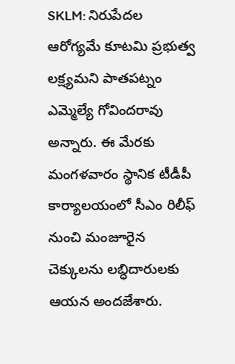SKLM: నిరుపేదల ఆరోగ్యమే కూటమి ప్రభుత్వ లక్ష్యమని పాతపట్నం ఎమ్మెల్యే గోవిందరావు అన్నారు. ఈ మేరకు మంగళవారం స్థానిక టీడీపీ కార్యాలయంలో సీఎం రిలీఫ్ నుంచి మంజూరైన చెక్కులను లబ్ధిదారులకు ఆయన అందజేశారు.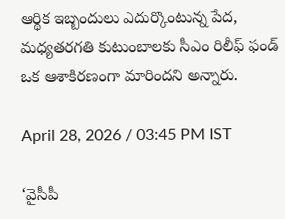ఆర్థిక ఇబ్బందులు ఎదుర్కొంటున్న పేద, మధ్యతరగతి కుటుంబాలకు సీఎం రిలీఫ్ ఫండ్ ఒక ఆశాకిరణంగా మారిందని అన్నారు.

April 28, 2026 / 03:45 PM IST

‘వైసీపీ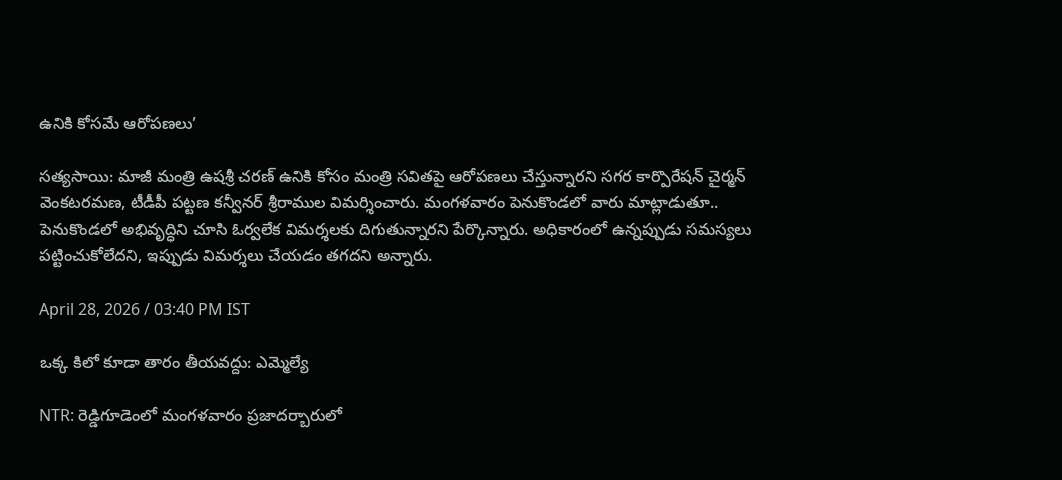ఉనికి కోసమే ఆరోపణలు’

సత్యసాయి: మాజీ మంత్రి ఉషశ్రీ చరణ్ ఉనికి కోసం మంత్రి సవితపై ఆరోపణలు చేస్తున్నారని సగర కార్పొరేషన్ చైర్మన్ వెంకటరమణ, టీడీపీ పట్టణ కన్వీనర్ శ్రీరాముల విమర్శించారు. మంగళవారం పెనుకొండలో వారు మాట్లాడుతూ.. పెనుకొండలో అభివృద్ధిని చూసి ఓర్వలేక విమర్శలకు దిగుతున్నారని పేర్కొన్నారు. అధికారంలో ఉన్నప్పుడు సమస్యలు పట్టించుకోలేదని, ఇప్పుడు విమర్శలు చేయడం తగదని అన్నారు.

April 28, 2026 / 03:40 PM IST

ఒక్క కిలో కూడా తారం తీయవద్దు: ఎమ్మెల్యే

NTR: రెడ్డిగూడెంలో మంగళవారం ప్రజాదర్బారులో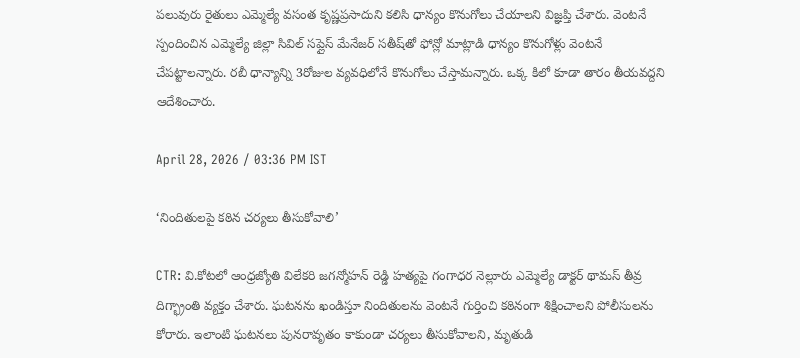పలువురు రైతులు ఎమ్మెల్యే వసంత కృష్ణప్రసాదుని కలిసి ధాన్యం కొనుగోలు చేయాలని విజ్ఞప్తి చేశారు. వెంటనే స్పందించిన ఎమ్మెల్యే జిల్లా సివిల్ సప్లైస్ మేనేజర్ సతీష్‌తో ఫోన్లో మాట్లాడి ధాన్యం కొనుగోళ్లు వెంటనే చేపట్టాలన్నారు. రబీ ధాన్యాన్ని 3రోజుల వ్యవధిలోనే కొనుగోలు చేస్తామన్నారు. ఒక్క కిలో కూడా తారం తీయవద్దని ఆదేశించారు.

April 28, 2026 / 03:36 PM IST

‘నిందితులపై కఠిన చర్యలు తీసుకోవాలి’

CTR: వి.కోటలో ఆంధ్రజ్యోతి విలేకరి జగన్మోహన్ రెడ్డి హత్యపై గంగాధర నెల్లూరు ఎమ్మెల్యే డాక్టర్ థామస్ తీవ్ర దిగ్భ్రాంతి వ్యక్తం చేశారు. ఘటనను ఖండిస్తూ నిందితులను వెంటనే గుర్తించి కఠినంగా శిక్షించాలని పోలీసులను కోరారు. ఇలాంటి ఘటనలు పునరావృతం కాకుండా చర్యలు తీసుకోవాలని, మృతుడి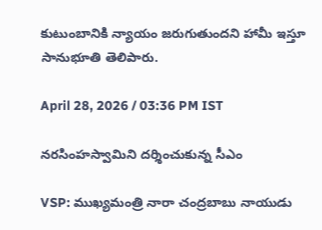కుటుంబానికి న్యాయం జరుగుతుందని హామీ ఇస్తూ సానుభూతి తెలిపారు.

April 28, 2026 / 03:36 PM IST

నరసింహస్వామిని దర్శించుకున్న సీఎం

VSP: ముఖ్యమంత్రి నారా చంద్రబాబు నాయుడు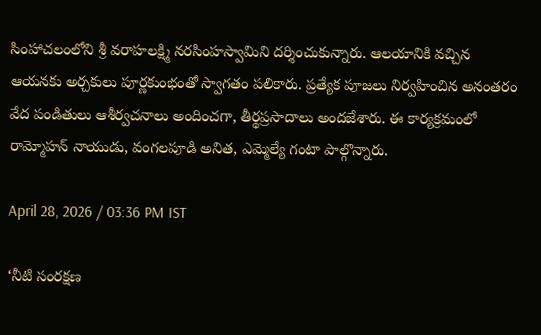సింహాచలంలోని శ్రీ వరాహలక్ష్మి నరసింహస్వామిని దర్శించుకున్నారు. ఆలయానికి వచ్చిన ఆయనకు అర్చకులు పూర్ణకుంభంతో స్వాగతం పలికారు. ప్రత్యేక పూజలు నిర్వహించిన అనంతరం వేద పండితులు ఆశీర్వచనాలు అందించగా, తీర్థప్రసాదాలు అందజేశారు. ఈ కార్యక్రమంలో రామ్మోహన్ నాయుడు, వంగలపూడి అనిత, ఎమ్మెల్యే గంటా పాల్గొన్నారు.

April 28, 2026 / 03:36 PM IST

‘నీటి సంరక్షణ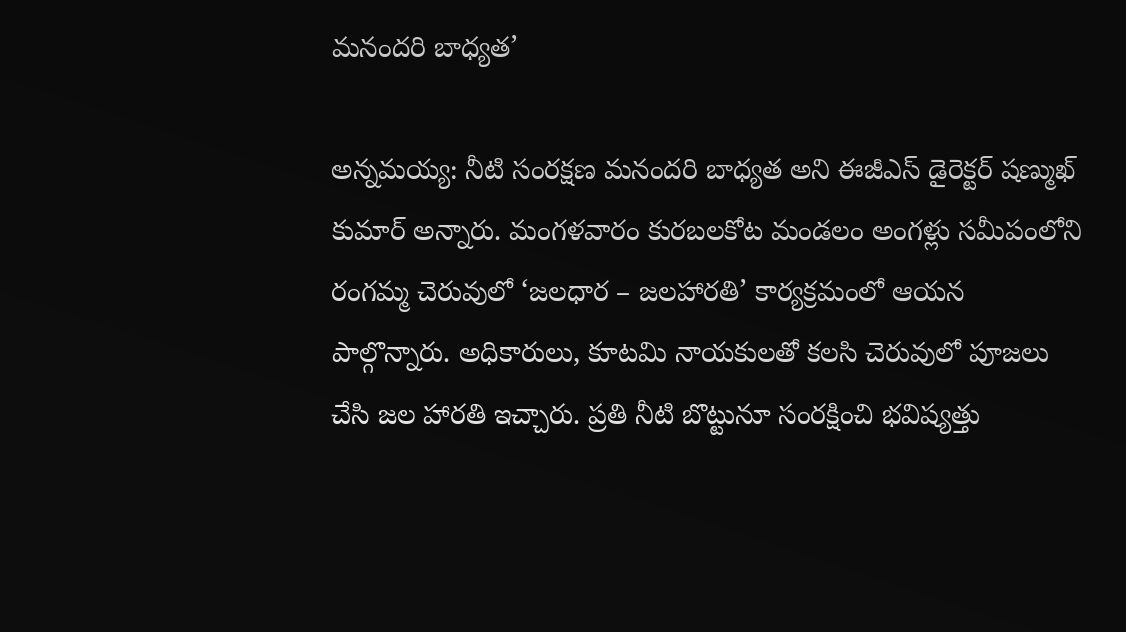మనందరి బాధ్యత’

అన్నమయ్య: నీటి సంరక్షణ మనందరి బాధ్యత అని ఈజీఎస్ డైరెక్టర్ షణ్ముఖ్ కుమార్ అన్నారు. మంగళవారం కురబలకోట మండలం అంగళ్లు సమీపంలోని రంగమ్మ చెరువులో ‘జలధార – జలహారతి’ కార్యక్రమంలో ఆయన పాల్గొన్నారు. అధికారులు, కూటమి నాయకులతో కలసి చెరువులో పూజలు చేసి జల హారతి ఇచ్చారు. ప్రతి నీటి బొట్టునూ సంరక్షించి భవిష్యత్తు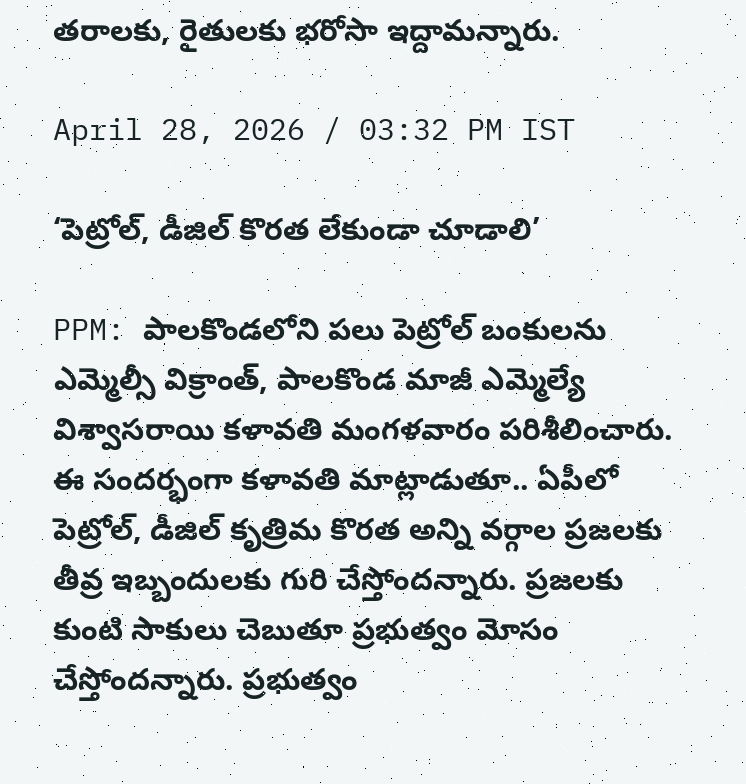తరాలకు, రైతులకు భరోసా ఇద్దామన్నారు.

April 28, 2026 / 03:32 PM IST

‘పెట్రోల్, డీజిల్ కొరత లేకుండా చూడాలి’

PPM: పాలకొండలోని పలు పెట్రోల్ బంకులను ఎమ్మెల్సీ విక్రాంత్, పాలకొండ మాజీ ఎమ్మెల్యే విశ్వాసరాయి కళావతి మంగళవారం పరిశీలించారు. ఈ సందర్భంగా కళావతి మాట్లాడుతూ.. ఏపీలో పెట్రోల్, డీజిల్ కృత్రిమ కొరత అన్ని వర్గాల ప్రజలకు తీవ్ర ఇబ్బందులకు గురి చేస్తోందన్నారు. ప్రజలకు కుంటి సాకులు చెబుతూ ప్రభుత్వం మోసం చేస్తోందన్నారు. ప్రభుత్వం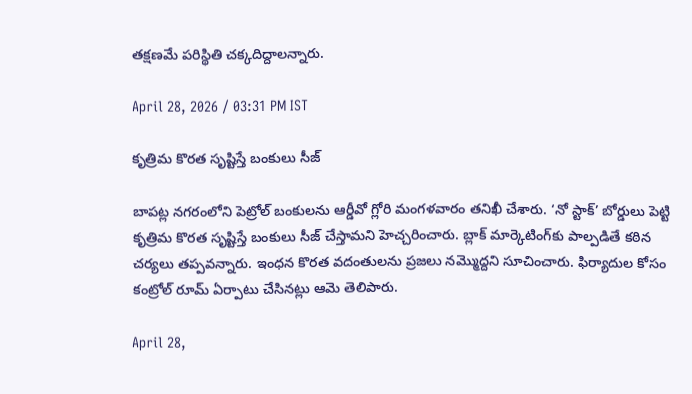తక్షణమే పరిస్థితి చక్కదిద్దాలన్నారు.

April 28, 2026 / 03:31 PM IST

కృత్రిమ కొరత సృష్టిస్తే బంకులు సీజ్

బాపట్ల నగరంలోని పెట్రోల్ బంకులను ఆర్డీవో గ్లోరి మంగళవారం తనిఖీ చేశారు. ‘నో స్టాక్’ బోర్డులు పెట్టి కృత్రిమ కొరత సృష్టిస్తే బంకులు సీజ్ చేస్తామని హెచ్చరించారు. బ్లాక్ మార్కెటింగ్‌కు పాల్పడితే కఠిన చర్యలు తప్పవన్నారు. ఇంధన కొరత వదంతులను ప్రజలు నమ్మొద్దని సూచించారు. ఫిర్యాదుల కోసం కంట్రోల్ రూమ్ ఏర్పాటు చేసినట్లు ఆమె తెలిపారు.

April 28,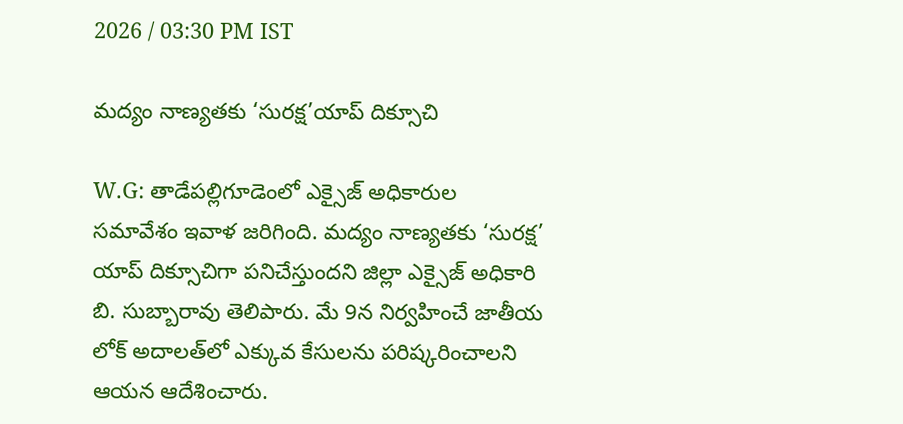2026 / 03:30 PM IST

మద్యం నాణ్యతకు ‘సురక్ష’యాప్ దిక్సూచి

W.G: తాడేపల్లిగూడెంలో ఎక్సైజ్ అధికారుల సమావేశం ఇవాళ జరిగింది. మద్యం నాణ్యతకు ‘సురక్ష’ యాప్ దిక్సూచిగా పనిచేస్తుందని జిల్లా ఎక్సైజ్ అధికారి బి. సుబ్బారావు తెలిపారు. మే 9న నిర్వహించే జాతీయ లోక్ అదాలత్‌లో ఎక్కువ కేసులను పరిష్కరించాలని ఆయన ఆదేశించారు.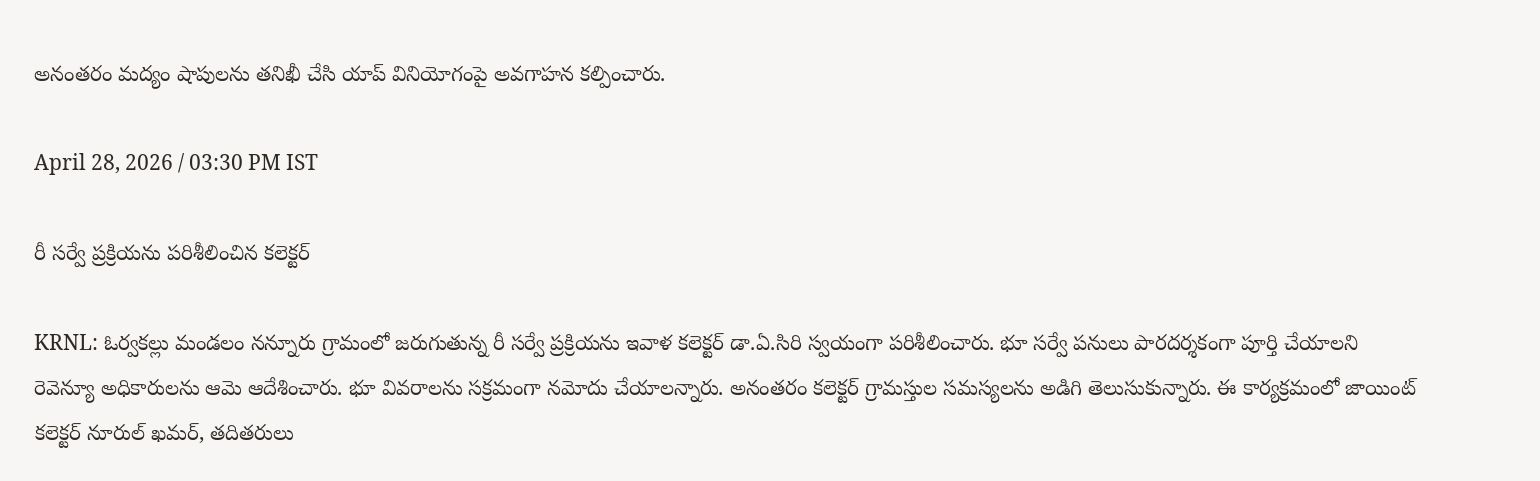అనంతరం మద్యం షాపులను తనిఖీ చేసి యాప్ వినియోగంపై అవగాహన కల్పించారు.

April 28, 2026 / 03:30 PM IST

రీ సర్వే ప్రక్రియను పరిశీలించిన కలెక్టర్

KRNL: ఓర్వకల్లు మండలం నన్నూరు గ్రామంలో జరుగుతున్న రీ సర్వే ప్రక్రియను ఇవాళ కలెక్టర్ డా.ఏ.సిరి స్వయంగా పరిశీలించారు. భూ సర్వే పనులు పారదర్శకంగా పూర్తి చేయాలని రెవెన్యూ అధికారులను ఆమె ఆదేశించారు. భూ వివరాలను సక్రమంగా నమోదు చేయాలన్నారు. అనంతరం కలెక్టర్ గ్రామస్తుల సమస్యలను అడిగి తెలుసుకున్నారు. ఈ కార్యక్రమంలో జాయింట్ కలెక్టర్ నూరుల్ ఖమర్, తదితరులు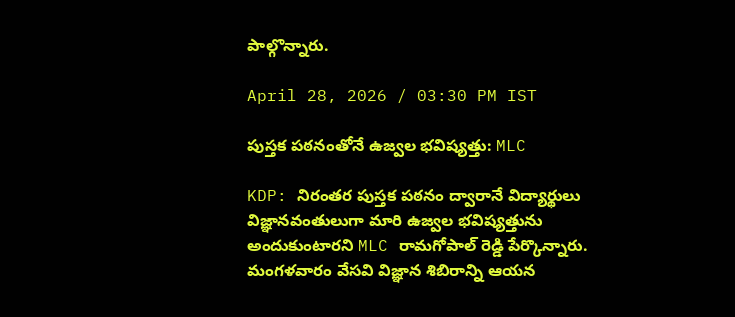పాల్గొన్నారు.

April 28, 2026 / 03:30 PM IST

పుస్తక పఠనంతోనే ఉజ్వల భవిష్యత్తు: MLC

KDP: నిరంతర పుస్తక పఠనం ద్వారానే విద్యార్థులు విజ్ఞానవంతులుగా మారి ఉజ్వల భవిష్యత్తును అందుకుంటారని MLC రామగోపాల్ రెడ్డి పేర్కొన్నారు. మంగళవారం వేసవి విజ్ఞాన శిబిరాన్ని ఆయన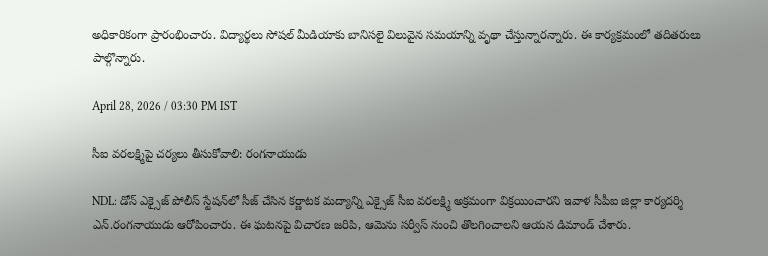అధికారికంగా ప్రారంభించారు. విద్యార్థలు సోషల్ మీడియాకు బానిసలై విలువైన సమయాన్ని వృథా చేస్తున్నారన్నారు. ఈ కార్యక్రమంలో తదితరులు పాల్గొన్నారు.

April 28, 2026 / 03:30 PM IST

సీఐ వరలక్ష్మిపై చర్యలు తీసుకోవాలి: రంగనాయుడు

NDL: డోన్ ఎక్సైజ్ పోలీస్ స్టేషన్‌లో సీజ్ చేసిన కర్ణాటక మద్యాన్ని ఎక్సైజ్ సీఐ వరలక్ష్మి అక్రమంగా విక్రయించారని ఇవాళ సీపీఐ జిల్లా కార్యదర్శి ఎన్.రంగనాయుడు ఆరోపించారు. ఈ ఘటనపై విచారణ జరిపి, ఆమెను సర్వీస్ నుంచి తొలగించాలని ఆయన డిమాండ్ చేశారు.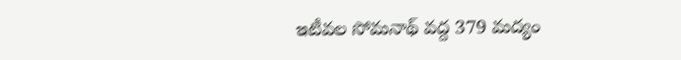ఇటీవల సోమనాథ్ వద్ద 379 మద్యం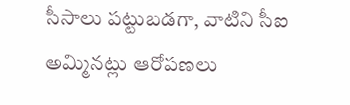సీసాలు పట్టుబడగా, వాటిని సీఐ అమ్మినట్లు ఆరోపణలు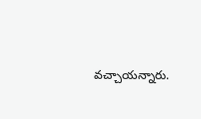వచ్చాయన్నారు.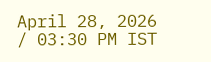April 28, 2026 / 03:30 PM IST